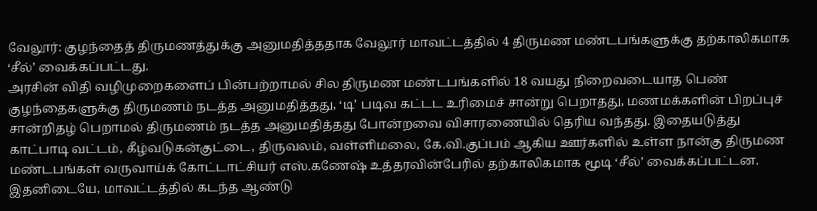வேலூர்: குழந்தைத் திருமணத்துக்கு அனுமதித்ததாக வேலூர் மாவட்டத்தில் 4 திருமண மண்டபங்களுக்கு தற்காலிகமாக ‘சீல்’ வைக்கப்பட்டது.
அரசின் விதி வழிமுறைகளைப் பின்பற்றாமல் சில திருமண மண்டபங்களில் 18 வயது நிறைவடையாத பெண் குழந்தைகளுக்கு திருமணம் நடத்த அனுமதித்தது, ‘டி’ படிவ கட்டட உரிமைச் சான்று பெறாதது, மணமக்களின் பிறப்புச் சான்றிதழ் பெறாமல் திருமணம் நடத்த அனுமதித்தது போன்றவை விசாரணையில் தெரிய வந்தது. இதையடுத்து காட்பாடி வட்டம், கீழ்வடுகன்குட்டை, திருவலம், வள்ளிமலை, கே.வி.குப்பம் ஆகிய ஊர்களில் உள்ள நான்கு திருமண மண்டபங்கள் வருவாய்க் கோட்டாட்சியர் எஸ்.கணேஷ் உத்தரவின்பேரில் தற்காலிகமாக மூடி ‘சீல்’ வைக்கப்பட்டன.
இதனிடையே, மாவட்டத்தில் கடந்த ஆண்டு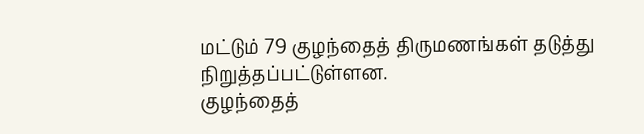மட்டும் 79 குழந்தைத் திருமணங்கள் தடுத்து நிறுத்தப்பட்டுள்ளன.
குழந்தைத்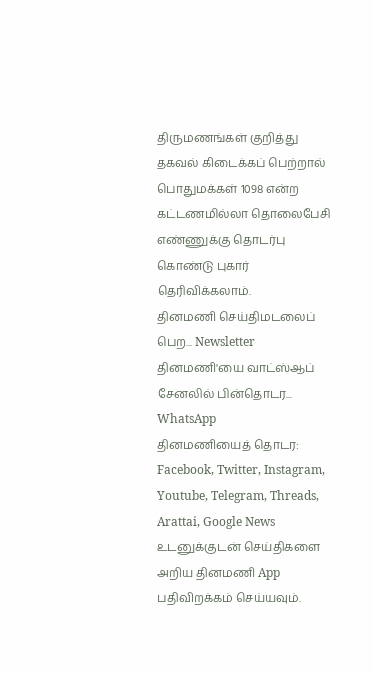திருமணங்கள் குறித்து தகவல் கிடைக்கப் பெற்றால் பொதுமக்கள் 1098 என்ற கட்டணமில்லா தொலைபேசி எண்ணுக்கு தொடர்பு கொண்டு புகார் தெரிவிக்கலாம்.
தினமணி செய்திமடலைப் பெற... Newsletter
தினமணி'யை வாட்ஸ்ஆப் சேனலில் பின்தொடர... WhatsApp
தினமணியைத் தொடர: Facebook, Twitter, Instagram, Youtube, Telegram, Threads, Arattai, Google News
உடனுக்குடன் செய்திகளை அறிய தினமணி App பதிவிறக்கம் செய்யவும்.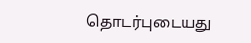தொடர்புடையது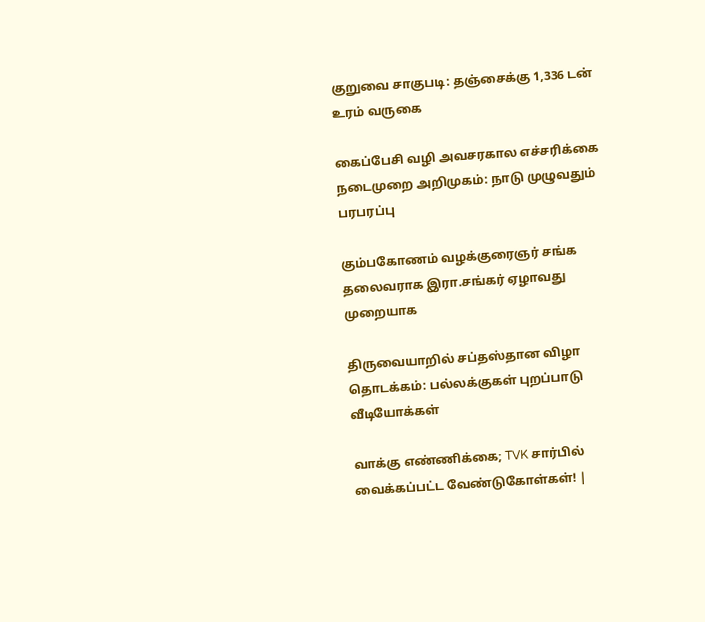குறுவை சாகுபடி: தஞ்சைக்கு 1,336 டன் உரம் வருகை

கைப்பேசி வழி அவசரகால எச்சரிக்கை நடைமுறை அறிமுகம்: நாடு முழுவதும் பரபரப்பு

கும்பகோணம் வழக்குரைஞர் சங்க தலைவராக இரா.சங்கர் ஏழாவது முறையாக

திருவையாறில் சப்தஸ்தான விழா தொடக்கம்: பல்லக்குகள் புறப்பாடு
வீடியோக்கள்

வாக்கு எண்ணிக்கை; TVK சார்பில் வைக்கப்பட்ட வேண்டுகோள்கள்! |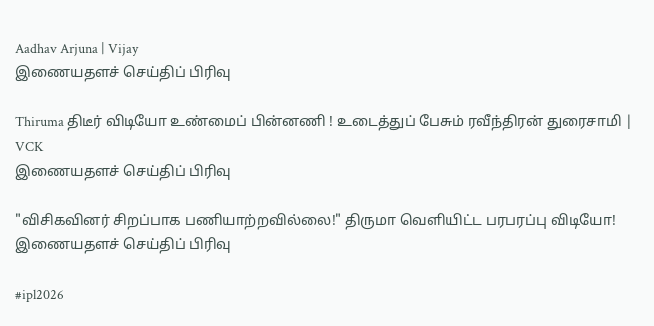Aadhav Arjuna | Vijay
இணையதளச் செய்திப் பிரிவு

Thiruma திடீர் விடியோ உண்மைப் பின்னணி ! உடைத்துப் பேசும் ரவீந்திரன் துரைசாமி | VCK
இணையதளச் செய்திப் பிரிவு

"விசிகவினர் சிறப்பாக பணியாற்றவில்லை!" திருமா வெளியிட்ட பரபரப்பு விடியோ!
இணையதளச் செய்திப் பிரிவு

#ipl2026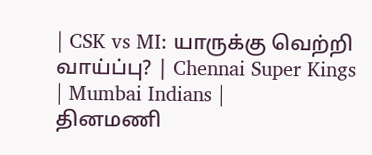| CSK vs MI: யாருக்கு வெற்றி வாய்ப்பு? | Chennai Super Kings | Mumbai Indians |
தினமணி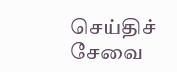செய்திச் சேவை